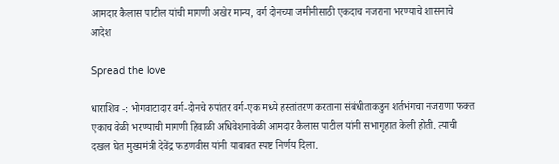आमदार कैलास पाटील यांची मागणी अखेर मान्य, वर्ग दोनच्या जमीनीसाठी एकदाच नजराना भरण्याचे शासनाचे आदेश

Spread the love

धाराशिव -: भोगवाटादार वर्ग-दोनचे रुपांतर वर्ग-एक मध्ये हस्तांतरण करताना संबंधीताकडुन शर्तभंगचा नजराणा फक्त एकाच वेळी भरण्याची मागणी हिवाळी अधिवेशनावेळी आमदार कैलास पाटील यांनी सभागृहात केली होती. त्याची दखल घेत मुख्यमंत्री देवेंद्र फडणवीस यांनी याबाबत स्पष्ट निर्णय दिला.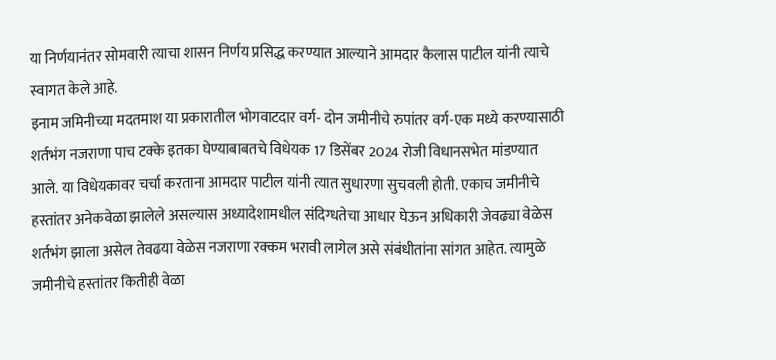या निर्णयानंतर सोमवारी त्याचा शासन निर्णय प्रसिद्ध करण्यात आल्याने आमदार कैलास पाटील यांनी त्याचे स्वागत केले आहे.
इनाम जमिनीच्या मदतमाश या प्रकारातील भोगवाटदार वर्ग- दोन जमीनीचे रुपांतर वर्ग-एक मध्ये करण्यासाठी शर्तभंग नजराणा पाच टक्के इतका घेण्याबाबतचे विधेयक 17 डिसेंबर 2024 रोजी विधानसभेत मांडण्यात आले. या विधेयकावर चर्चा करताना आमदार पाटील यांनी त्यात सुधारणा सुचवली होती. एकाच जमीनीचे हस्तांतर अनेकवेळा झालेले असल्यास अध्यादेशामधील संदिग्धतेचा आधार घेऊन अधिकारी जेवढ्या वेळेस शर्तभंग झाला असेल तेवढया वेळेस नजराणा रक्कम भरावी लागेल असे संबंधीतांना सांगत आहेत. त्यामुळे जमीनीचे हस्तांतर कितीही वेळा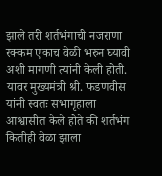झाले तरी शर्तभंगाची नजराणा रक्कम एकाच वेळी भरुन घ्यावी अशी मागणी त्यांनी केली होती. यावर मुख्यमंत्री श्री. फडणवीस यांनी स्वतः सभागृहाला आश्वासीत केले होते की शर्तभंग कितीही वेळा झाला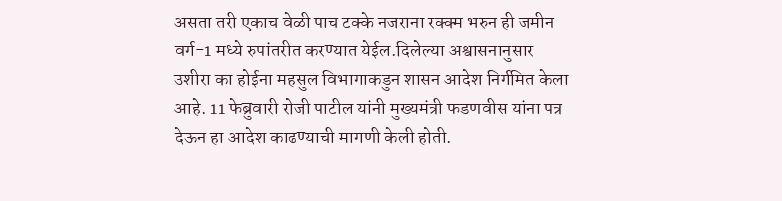असता तरी एकाच वेळी पाच टक्के नजराना रक्क्म भरुन ही जमीन वर्ग-1 मध्ये रुपांतरीत करण्यात येईल.दिलेल्या अश्वासनानुसार उशीरा का होईना महसुल विभागाकडुन शासन आदेश निर्गमित केला आहे. 11 फेब्रुवारी रोजी पाटील यांनी मुख्यमंत्री फडणवीस यांना पत्र देऊन हा आदेश काढण्याची मागणी केली होती.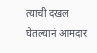त्याची दखल घेतल्यानं आमदार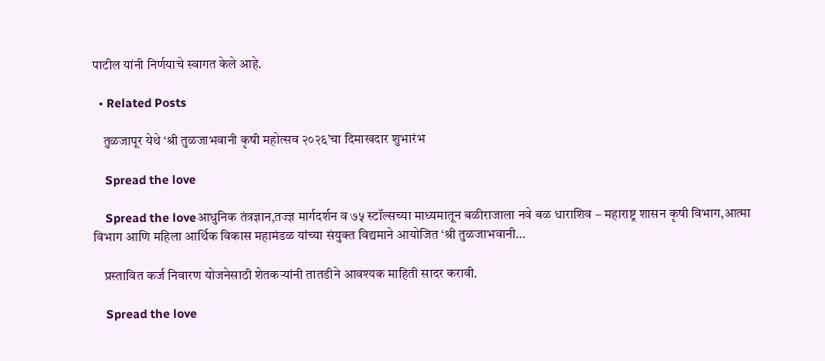पाटील यांनी निर्णयाचे स्वागत केले आहे.

  • Related Posts

    तुळजापूर येथे ‘श्री तुळजाभवानी कृषी महोत्सव २०२६’चा दिमाखदार शुभारंभ

    Spread the love

    Spread the loveआधुनिक तंत्रज्ञान,तज्ज्ञ मार्गदर्शन व ७५ स्टॉल्सच्या माध्यमातून बळीराजाला नवे बळ धाराशिव – महाराष्ट्र शासन कृषी विभाग,आत्मा विभाग आणि महिला आर्थिक विकास महामंडळ यांच्या संयुक्त विद्यमाने आयोजित ‘श्री तुळजाभवानी…

    प्रस्तावित कर्ज निवारण योजनेसाठी शेतकऱ्यांनी तातडीने आवश्यक माहिती सादर करावी.

    Spread the love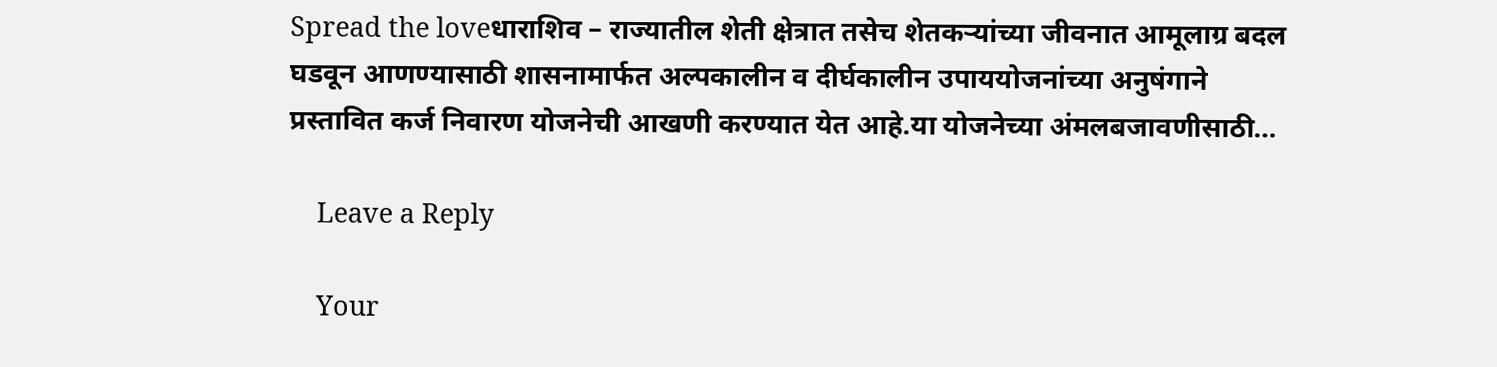Spread the loveधाराशिव – राज्यातील शेती क्षेत्रात तसेच शेतकऱ्यांच्या जीवनात आमूलाग्र बदल घडवून आणण्यासाठी शासनामार्फत अल्पकालीन व दीर्घकालीन उपाययोजनांच्या अनुषंगाने प्रस्तावित कर्ज निवारण योजनेची आखणी करण्यात येत आहे.या योजनेच्या अंमलबजावणीसाठी…

    Leave a Reply

    Your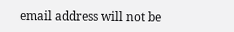email address will not be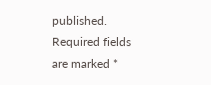published. Required fields are marked *